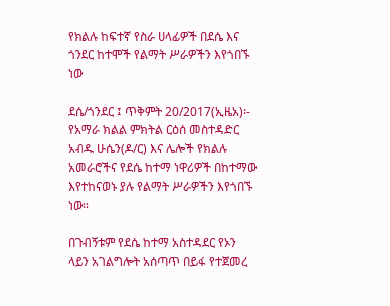የክልሉ ከፍተኛ የስራ ሀላፊዎች በደሴ እና ጎንደር ከተሞች የልማት ሥራዎችን እየጎበኙ ነው

ደሴ/ጎንደር ፤ ጥቅምት 20/2017(ኢዜአ)፡- የአማራ ክልል ምክትል ርዕሰ መስተዳድር አብዱ ሁሴን(ዶ/ር) እና ሌሎች የክልሉ አመራሮችና የደሴ ከተማ ነዋሪዎች በከተማው እየተከናወኑ ያሉ የልማት ሥራዎችን እየጎበኙ ነው።

በጉብኝቱም የደሴ ከተማ አስተዳደር የኦን ላይን አገልግሎት አሰጣጥ በይፋ የተጀመረ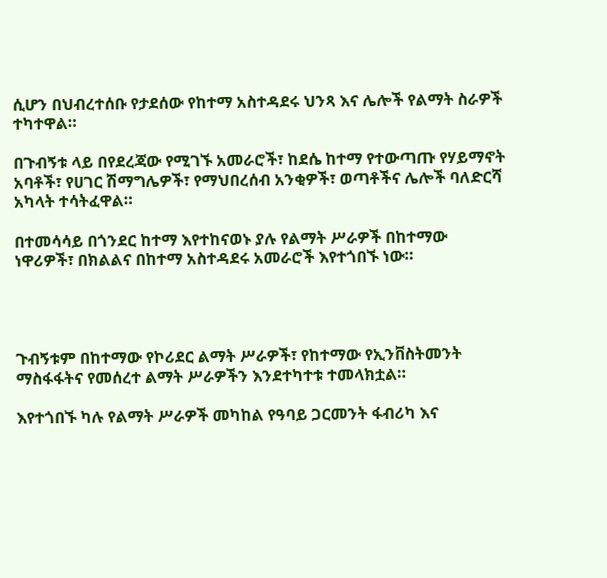ሲሆን በህብረተሰቡ የታደሰው የከተማ አስተዳደሩ ህንጻ እና ሌሎች የልማት ስራዎች ተካተዋል።

በጉብኝቱ ላይ በየደረጃው የሚገኙ አመራሮች፣ ከደሴ ከተማ የተውጣጡ የሃይማኖት አባቶች፣ የሀገር ሽማግሌዎች፣ የማህበረሰብ አንቂዎች፣ ወጣቶችና ሌሎች ባለድርሻ አካላት ተሳትፈዋል።

በተመሳሳይ በጎንደር ከተማ እየተከናወኑ ያሉ የልማት ሥራዎች በከተማው ነዋሪዎች፣ በክልልና በከተማ አስተዳደሩ አመራሮች እየተጎበኙ ነው።




ጉብኝቱም በከተማው የኮሪደር ልማት ሥራዎች፣ የከተማው የኢንቨስትመንት ማስፋፋትና የመሰረተ ልማት ሥራዎችን እንደተካተቱ ተመላክቷል።

እየተጎበኙ ካሉ የልማት ሥራዎች መካከል የዓባይ ጋርመንት ፋብሪካ እና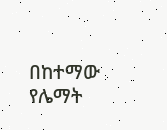በከተማው የሌማት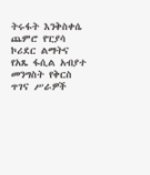ትሩፋት እንቅስቀሴ ጨምሮ የፒያሳ ኮሪደር ልማትና የአጼ ፋሲል አብያተ መንግስት የቅርስ ጥገና ሥራዎች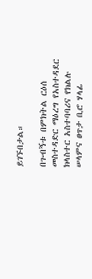ይገኙበታል።

በጉብኝቱ በምክትል ርዕሰ መስተዳድር ማዕረግ የአስተዳደር ክላስተር አስተባባሪና የክልሉ ሠላምና ፀጥታ ቢሮ ሃላፊ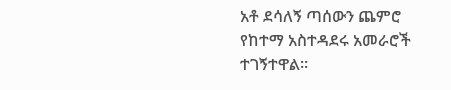አቶ ደሳለኝ ጣሰውን ጨምሮ የከተማ አስተዳደሩ አመራሮች ተገኝተዋል።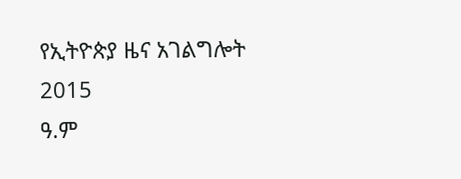የኢትዮጵያ ዜና አገልግሎት
2015
ዓ.ም